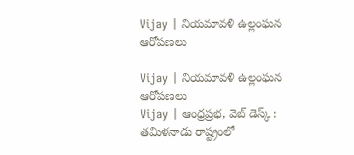Vijay | నియమావళి ఉల్లంఘన ఆరోపణలు

Vijay | నియమావళి ఉల్లంఘన ఆరోపణలు
Vijay | ఆంధ్రప్రభ, వెబ్ డెస్క్ : తమిళనాడు రాష్ట్రంలో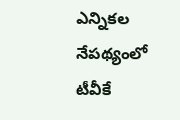ఎన్నికల నేపథ్యంలో టీవీకే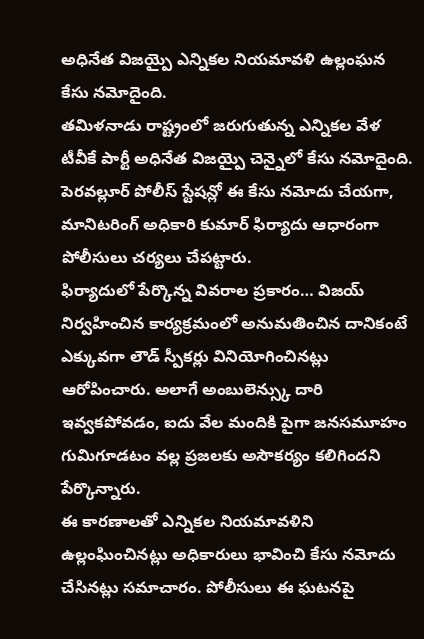అధినేత విజయ్పై ఎన్నికల నియమావళి ఉల్లంఘన కేసు నమోదైంది.
తమిళనాడు రాష్ట్రంలో జరుగుతున్న ఎన్నికల వేళ టీవీకే పార్టీ అధినేత విజయ్పై చెన్నైలో కేసు నమోదైంది. పెరవల్లూర్ పోలీస్ స్టేషన్లో ఈ కేసు నమోదు చేయగా, మానిటరింగ్ అధికారి కుమార్ ఫిర్యాదు ఆధారంగా పోలీసులు చర్యలు చేపట్టారు.
ఫిర్యాదులో పేర్కొన్న వివరాల ప్రకారం… విజయ్ నిర్వహించిన కార్యక్రమంలో అనుమతించిన దానికంటే ఎక్కువగా లౌడ్ స్పీకర్లు వినియోగించినట్లు ఆరోపించారు. అలాగే అంబులెన్స్కు దారి ఇవ్వకపోవడం, ఐదు వేల మందికి పైగా జనసమూహం గుమిగూడటం వల్ల ప్రజలకు అసౌకర్యం కలిగిందని పేర్కొన్నారు.
ఈ కారణాలతో ఎన్నికల నియమావళిని ఉల్లంఘించినట్లు అధికారులు భావించి కేసు నమోదు చేసినట్లు సమాచారం. పోలీసులు ఈ ఘటనపై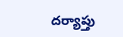దర్యాప్తు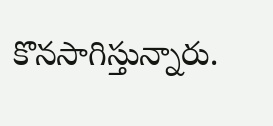కొనసాగిస్తున్నారు.